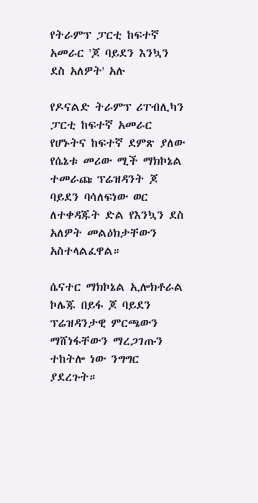የትራምፕ ፓርቲ ከፍተኛ አመራር 'ጆ ባይደን እንኳን ደስ አለዎት' አሉ

የዶናልድ ትራምፕ ሪፐብሊካን ፓርቲ ከፍተኛ አመራር የሆኑትና ከፍተኛ ደምጽ ያለው የሴኔቱ መሪው ሚች ማክኮኔል ተመራጩ ፕሬዝዳንት ጆ ባይደን ባሳለፍነው ወር ለተቀዳጁት ድል የእንኳን ደስ አለዎት መልዕክታቸውን አስተላልፈዋል።

ሴናተር ማክኮኔል ኢሎክቶራል ኮሌጁ በይፋ ጆ ባይደን ፕሬዝዳንታዊ ምርጫውን ማሸነፋቸውን ማረጋገጡን ተከትሎ ነው ንግግር ያደረጉት።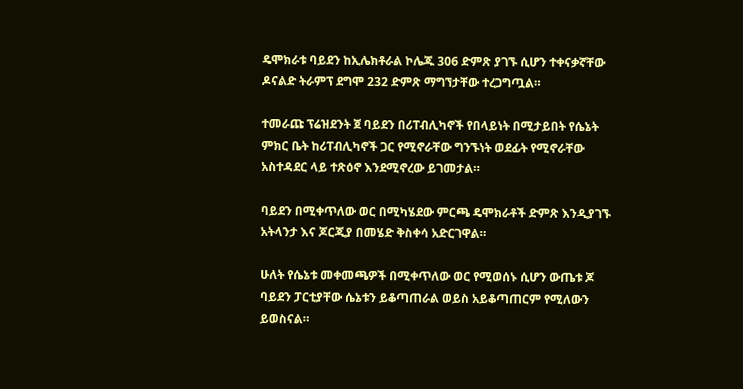ዴሞክራቱ ባይደን ከኢሌክቶራል ኮሌጁ 306 ድምጽ ያገኙ ሲሆን ተቀናቃኛቸው ዶናልድ ትራምፕ ደግሞ 232 ድምጽ ማግኘታቸው ተረጋግጧል።

ተመራጩ ፕሬዝደንት ጀ ባይደን በሪፐብሊካኖች የበላይነት በሚታይበት የሴኔት ምክር ቤት ከሪፐብሊካኖች ጋር የሚኖራቸው ግንኙነት ወደፊት የሚኖራቸው አስተዳደር ላይ ተጽዕኖ እንደሚኖረው ይገመታል።

ባይደን በሚቀጥለው ወር በሚካሄደው ምርጫ ዴሞክራቶች ድምጽ እንዲያገኙ አትላንታ እና ጆርጂያ በመሄድ ቅስቀሳ አድርገዋል።

ሁለት የሴኔቱ መቀመጫዎች በሚቀጥለው ወር የሚወሰኑ ሲሆን ውጤቱ ጆ ባይደን ፓርቲያቸው ሴኔቱን ይቆጣጠራል ወይስ አይቆጣጠርም የሚለውን ይወስናል።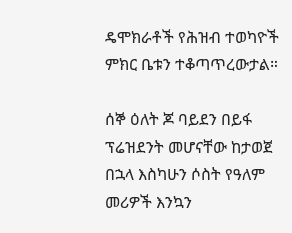ዴሞክራቶች የሕዝብ ተወካዮች ምክር ቤቱን ተቆጣጥረውታል።

ሰኞ ዕለት ጆ ባይደን በይፋ ፕሬዝደንት መሆናቸው ከታወጀ በኋላ እስካሁን ሶስት የዓለም መሪዎች እንኳን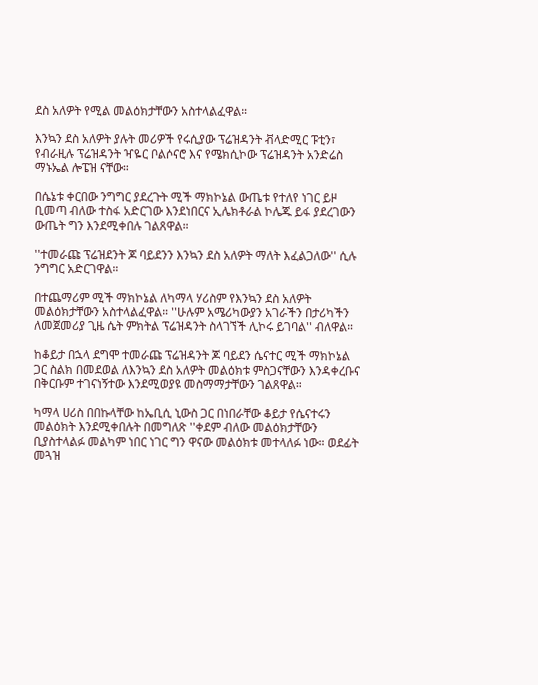ደስ አለዎት የሚል መልዕክታቸውን አስተላልፈዋል።

እንኳን ደስ አለዎት ያሉት መሪዎች የሩሲያው ፕሬዝዳንት ቭላድሚር ፑቲን፣ የብራዚሉ ፕሬዝዳንት ዣዬር ቦልሶናሮ እና የሜክሲኮው ፕሬዝዳንት አንድሬስ ማኑኤል ሎፔዝ ናቸው።

በሴኔቱ ቀርበው ንግግር ያደረጉት ሚች ማክኮኔል ውጤቱ የተለየ ነገር ይዞ ቢመጣ ብለው ተስፋ አድርገው እንደነበርና ኢሌክቶራል ኮሌጁ ይፋ ያደረገውን ውጤት ግን እንደሚቀበሉ ገልጸዋል።

''ተመራጩ ፕሬዝደንት ጆ ባይደንን እንኳን ደስ አለዎት ማለት እፈልጋለው'' ሲሉ ንግግር አድርገዋል።

በተጨማሪም ሚች ማክኮኔል ለካማላ ሃሪስም የእንኳን ደስ አለዎት መልዕክታቸውን አስተላልፈዋል። ''ሁሉም አሜሪካውያን አገራችን በታሪካችን ለመጀመሪያ ጊዜ ሴት ምክትል ፕሬዝዳንት ስላገኘች ሊኮሩ ይገባል'' ብለዋል።

ከቆይታ በኋላ ደግሞ ተመራጩ ፕሬዝዳንት ጆ ባይደን ሴናተር ሚች ማክኮኔል ጋር ስልክ በመደወል ለእንኳን ደስ አለዎት መልዕክቱ ምስጋናቸውን እንዳቀረቡና በቅርቡም ተገናነኝተው እንደሚወያዩ መስማማታቸውን ገልጸዋል።

ካማላ ሀሪስ በበኩላቸው ከኤቢሲ ኒውስ ጋር በነበራቸው ቆይታ የሴናተሩን መልዕክት እንደሚቀበሉት በመግለጽ ''ቀደም ብለው መልዕክታቸውን ቢያስተላልፉ መልካም ነበር ነገር ግን ዋናው መልዕክቱ መተላለፉ ነው። ወደፊት መጓዝ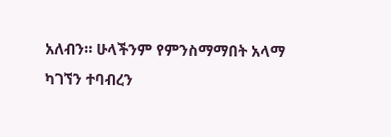አለብን። ሁላችንም የምንስማማበት አላማ ካገኘን ተባብረን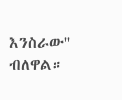እንስራው'' ብለዋል።